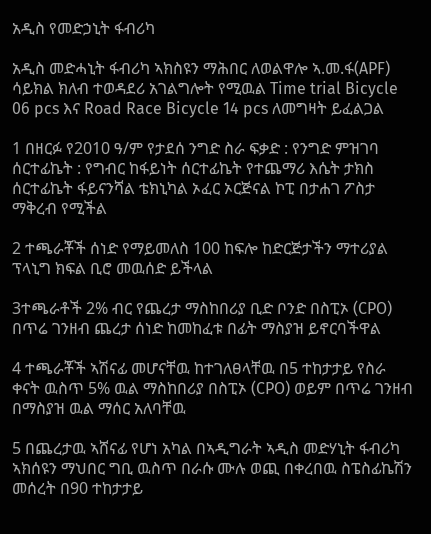አዲስ የመድኃኒት ፋብሪካ

አዲስ መድሓኒት ፋብሪካ ኣክስዩን ማሕበር ለወልዋሎ ኣ.መ.ፋ(APF) ሳይክል ክለብ ተወዳደሪ አገልግሎት የሚዉል Time trial Bicycle 06 pcs እና Road Race Bicycle 14 pcs ለመግዛት ይፈልጋል

1 በዘርፉ የ2010 ዓ/ም የታደሰ ንግድ ስራ ፍቃድ : የንግድ ምዝገባ ሰርተፊኬት : የግብር ከፋይነት ሰርተፊኬት የተጨማሪ እሴት ታክስ ሰርተፊኬት ፋይናንሻል ቴክኒካል ኦፈር ኦርጅናል ኮፒ በታሐገ ፖስታ ማቅረብ የሚችል

2 ተጫራቾች ሰነድ የማይመለስ 100 ከፍሎ ከድርጅታችን ማተሪያል ፕላኒግ ክፍል ቢሮ መዉሰድ ይችላል

3ተጫራቶች 2% ብር የጨረታ ማስከበሪያ ቢድ ቦንድ በስፒኦ (CPO) በጥሬ ገንዘብ ጨረታ ሰነድ ከመከፈቱ በፊት ማስያዝ ይኖርባችዋል

4 ተጫራቾች ኣሽናፊ መሆናቸዉ ከተገለፀላቸዉ በ5 ተከታታይ የስራ ቀናት ዉስጥ 5% ዉል ማስከበሪያ በስፒኦ (CPO) ወይም በጥሬ ገንዘብ በማስያዝ ዉል ማሰር አለባቸዉ

5 በጨረታዉ ኣሸናፊ የሆነ አካል በኣዲግራት ኣዲስ መድሃኒት ፋብሪካ ኣክሰዩን ማህበር ግቢ ዉስጥ በራሱ ሙሉ ወጪ በቀረበዉ ስፔስፊኬሽን መሰረት በ90 ተከታታይ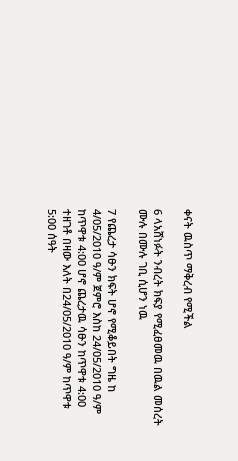ቀናት ዉስጥ ማቅረብ የሚችል

6 ላአሸነፉት ንብረት ክፍያ የሚፈፀመዉ በዉል መሰረት ሙሉ በሙሉ ገቢ ሲሆን ነዉ

7 የጨረታ ሳፁን ክፍት ሆኖ የሚቆይበት ግዜ ከ 4/05/2010 ዓ/ም ጀምሮ እስከ 24/05/2010 ዓ/ም ከጥዋቱ 4:00 ሆኖ ጨረታዉ ሳፁን ከጥዋቱ 4:00 ተዘገቶ በዛው እለት በ24/05/2010 ዓ/ም ከጥዋቱ 5:00 ሰዓት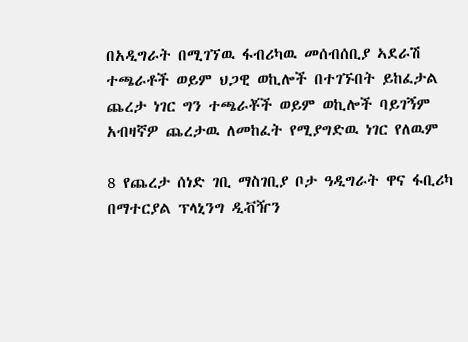በአዲግራት በሚገኘዉ ፋብሪካዉ መሰብሰቢያ ኣደራሽ ተጫራቶች ወይም ህጋዊ ወኪሎች በተገኙበት ይከፈታል ጨረታ ነገር ግን ተጫራቾች ወይም ወኪሎች ባይገኝም አብዛኛዎ ጨረታዉ ለመከፈት የሚያግድዉ ነገር የለዉም

8 የጨረታ ሰነድ ገቢ ማስገቢያ ቦታ ዓዲግራት ዋና ፋቢሪካ በማተርያል ፕላኒንግ ዲቭዥን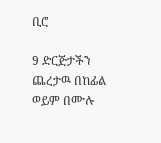ቢሮ

9 ድርጅታችን ጨረታዉ በከፊል ወይም በሙሉ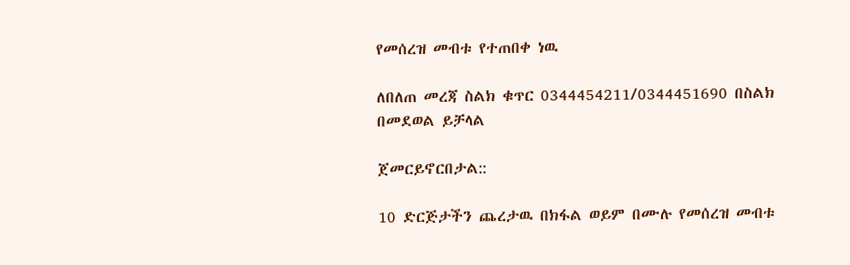የመሰረዝ መብቱ የተጠበቀ ነዉ

ለበለጠ መረጃ ስልክ ቁጥር 0344454211/0344451690 በስልክ በመደወል ይቻላል

ጀመርይኖርበታል::

10 ድርጅታችን ጨረታዉ በክፋል ወይም በሙሉ የመሰረዝ መብቱ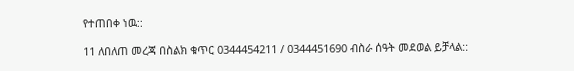የተጠበቀ ነዉ::

11 ለበለጠ መረጃ በስልክ ቁጥር 0344454211 / 0344451690 ብስራ ሰዓት መደወል ይቻላል::